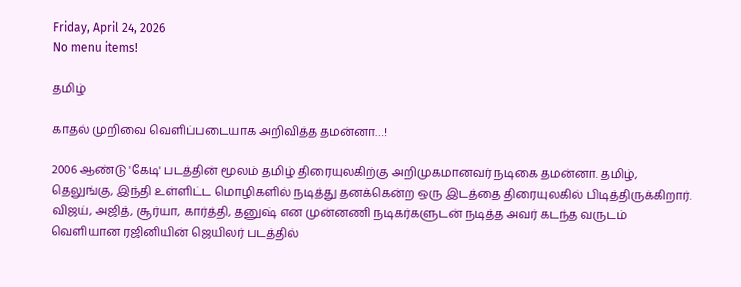Friday, April 24, 2026
No menu items!

தமிழ்

காதல் முறிவை வெளிப்படையாக அறிவித்த தமன்னா…!

2006 ஆண்டு 'கேடி' படத்தின் மூலம் தமிழ் திரையுலகிற்கு அறிமுகமானவர் நடிகை தமன்னா. தமிழ், தெலுங்கு, இந்தி உள்ளிட்ட மொழிகளில் நடித்து தனக்கென்ற ஒரு இடத்தை திரையுலகில் பிடித்திருக்கிறார். விஜய், அஜித், சூர்யா, கார்த்தி, தனுஷ் என முன்னணி நடிகர்களுடன் நடித்த அவர் கடந்த வருடம் வெளியான ரஜினியின் ஜெயிலர் படத்தில்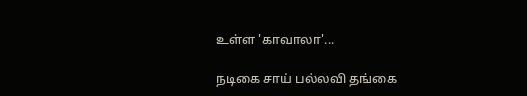உள்ள 'காவாலா'...

நடிகை சாய் பல்லவி தங்கை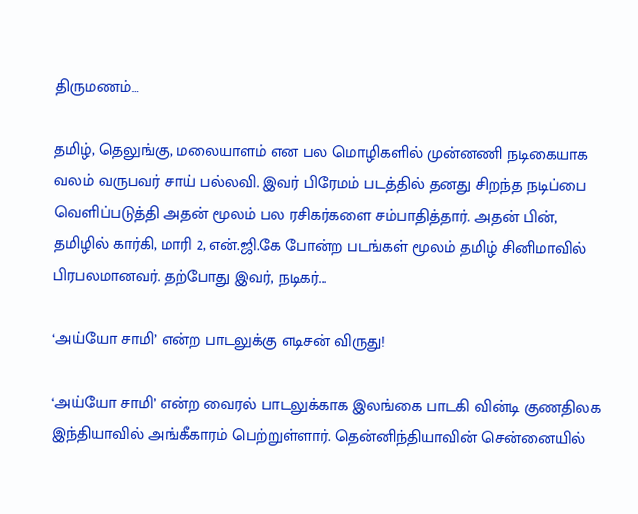திருமணம்…

தமிழ், தெலுங்கு, மலையாளம் என பல மொழிகளில் முன்னணி நடிகையாக வலம் வருபவர் சாய் பல்லவி. இவர் பிரேமம் படத்தில் தனது சிறந்த நடிப்பை வெளிப்படுத்தி அதன் மூலம் பல ரசிகர்களை சம்பாதித்தார். அதன் பின், தமிழில் கார்கி, மாரி 2, என்.ஜி.கே போன்ற படங்கள் மூலம் தமிழ் சினிமாவில் பிரபலமானவர். தற்போது இவர், நடிகர்...

‘அய்யோ சாமி’ என்ற பாடலுக்கு எடிசன் விருது!

‘அய்யோ சாமி’ என்ற வைரல் பாடலுக்காக இலங்கை பாடகி வின்டி குணதிலக இந்தியாவில் அங்கீகாரம் பெற்றுள்ளார். தென்னிந்தியாவின் சென்னையில்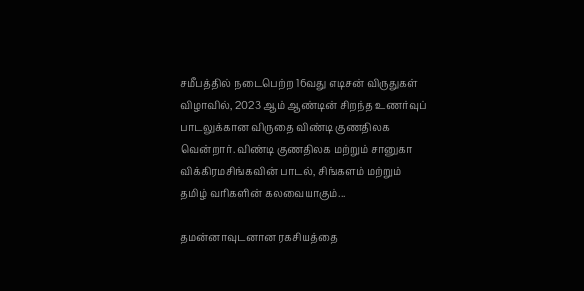சமீபத்தில் நடைபெற்ற 16வது எடிசன் விருதுகள் விழாவில், 2023 ஆம் ஆண்டின் சிறந்த உணர்வுப் பாடலுக்கான விருதை விண்டி குணதிலக வென்றார். விண்டி குணதிலக மற்றும் சானுகா விக்கிரமசிங்கவின் பாடல், சிங்களம் மற்றும் தமிழ் வரிகளின் கலவையாகும்...

தமன்னாவுடனான ரகசியத்தை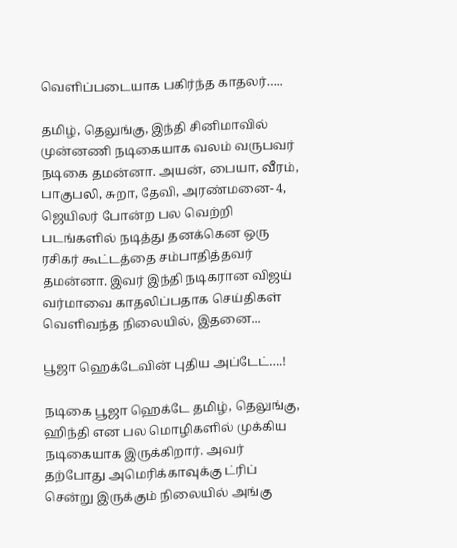வெளிப்படையாக பகிர்ந்த காதலர்…..

தமிழ், தெலுங்கு, இந்தி சினிமாவில் முன்னணி நடிகையாக வலம் வருபவர் நடிகை தமன்னா. அயன், பையா, வீரம், பாகுபலி, சுறா, தேவி, அரண்மனை- 4, ஜெயிலர் போன்ற பல வெற்றி படங்களில் நடித்து தனக்கென ஒரு ரசிகர் கூட்டத்தை சம்பாதித்தவர் தமன்னா. இவர் இந்தி நடிகரான விஜய் வர்மாவை காதலிப்பதாக செய்திகள் வெளிவந்த நிலையில், இதனை...

பூஜா ஹெக்டேவின் புதிய அப்டேட்….!

நடிகை பூஜா ஹெக்டே தமிழ், தெலுங்கு, ஹிந்தி என பல மொழிகளில் முக்கிய நடிகையாக இருக்கிறார். அவர் தற்போது அமெரிக்காவுக்கு ட்ரிப் சென்று இருக்கும் நிலையில் அங்கு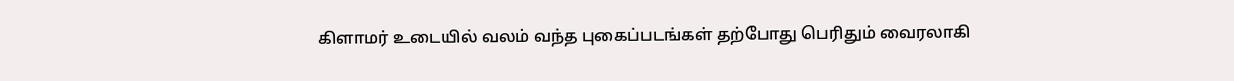கிளாமர் உடையில் வலம் வந்த புகைப்படங்கள் தற்போது பெரிதும் வைரலாகி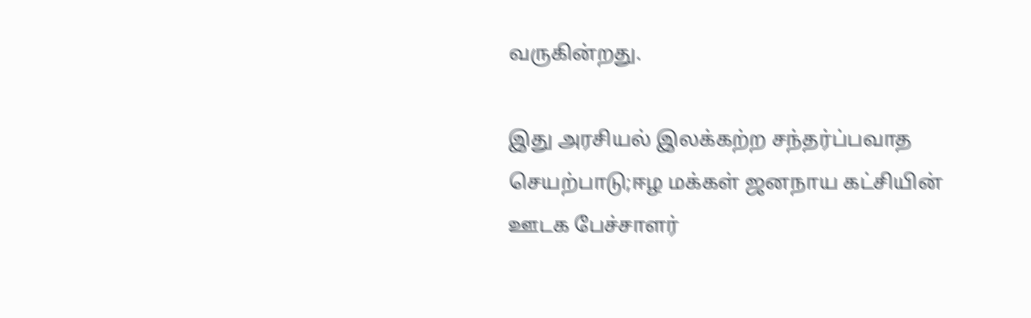வருகின்றது.

இது அரசியல் இலக்கற்ற சந்தர்ப்பவாத செயற்பாடு;ஈழ மக்கள் ஜனநாய கட்சியின் ஊடக பேச்சாளர்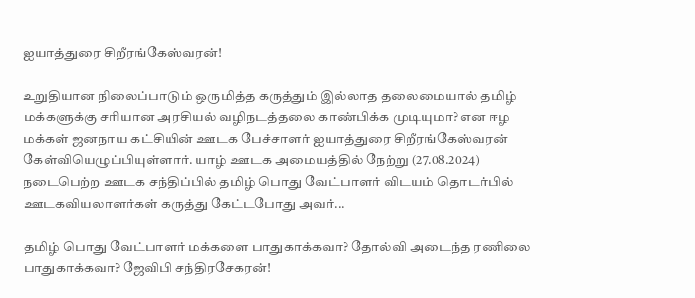ஐயாத்துரை சிறீரங்கேஸ்வரன்!

உறுதியான நிலைப்பாடும் ஒருமித்த கருத்தும் இல்லாத தலைமையால் தமிழ் மக்களுக்கு சரியான அரசியல் வழிநடத்தலை காண்பிக்க முடியுமா? என ஈழ மக்கள் ஜனநாய கட்சியின் ஊடக பேச்சாளர் ஐயாத்துரை சிறீரங்கேஸ்வரன் கேள்வியெழுப்பியுள்ளார். யாழ் ஊடக அமையத்தில் நேற்று (27.08.2024) நடைபெற்ற ஊடக சந்திப்பில் தமிழ் பொது வேட்பாளர் விடயம் தொடர்பில் ஊடகவியலாளர்கள் கருத்து கேட்டபோது அவர்...

தமிழ் பொது வேட்பாளர் மக்களை பாதுகாக்கவா? தோல்வி அடைந்த ரணிலை பாதுகாக்கவா? ஜேவிபி சந்திரசேகரன்!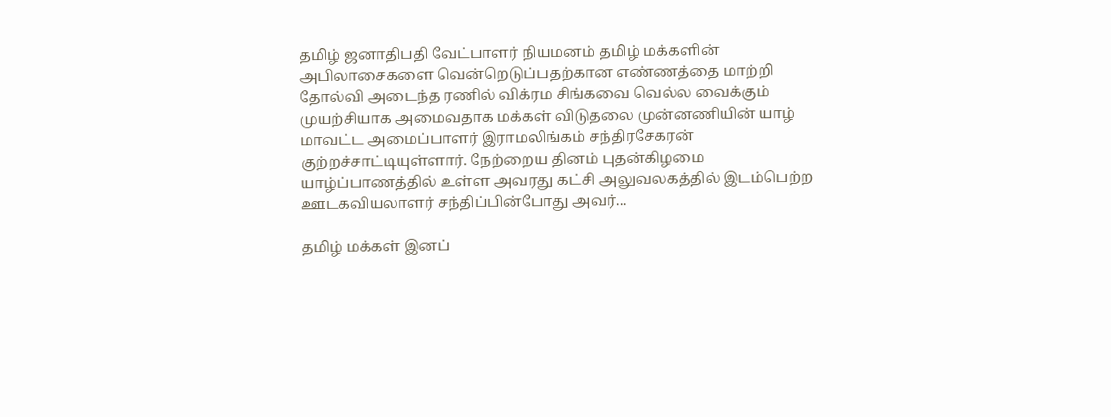தமிழ் ஜனாதிபதி வேட்பாளர் நியமனம் தமிழ் மக்களின் அபிலாசைகளை வென்றெடுப்பதற்கான எண்ணத்தை மாற்றி தோல்வி அடைந்த ரணில் விக்ரம சிங்கவை வெல்ல வைக்கும் முயற்சியாக அமைவதாக மக்கள் விடுதலை முன்னணியின் யாழ் மாவட்ட அமைப்பாளர் இராமலிங்கம் சந்திரசேகரன் குற்றச்சாட்டியுள்ளார். நேற்றைய தினம் புதன்கிழமை யாழ்ப்பாணத்தில் உள்ள அவரது கட்சி அலுவலகத்தில் இடம்பெற்ற ஊடகவியலாளர் சந்திப்பின்போது அவர்...

தமிழ் மக்கள் இனப்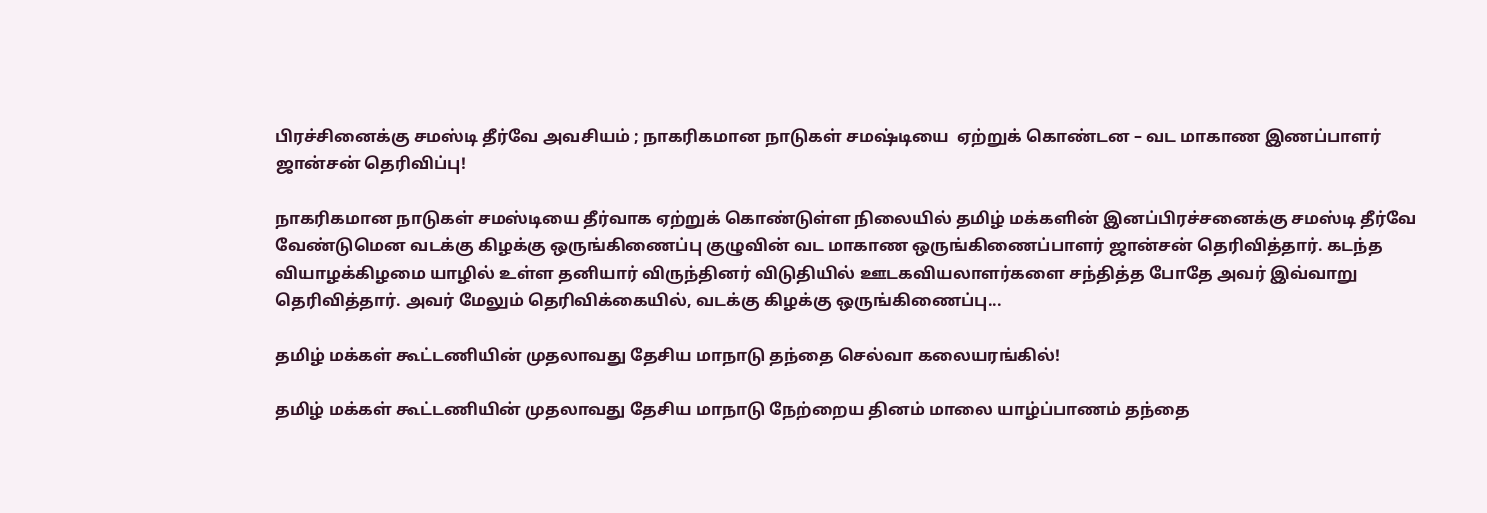பிரச்சினைக்கு சமஸ்டி தீர்வே அவசியம் ; நாகரிகமான நாடுகள் சமஷ்டியை  ஏற்றுக் கொண்டன – வட மாகாண இணப்பாளர் ஜான்சன் தெரிவிப்பு!

நாகரிகமான நாடுகள் சமஸ்டியை தீர்வாக ஏற்றுக் கொண்டுள்ள நிலையில் தமிழ் மக்களின் இனப்பிரச்சனைக்கு சமஸ்டி தீர்வே வேண்டுமென வடக்கு கிழக்கு ஒருங்கிணைப்பு குழுவின் வட மாகாண ஒருங்கிணைப்பாளர் ஜான்சன் தெரிவித்தார். கடந்த வியாழக்கிழமை யாழில் உள்ள தனியார் விருந்தினர் விடுதியில் ஊடகவியலாளர்களை சந்தித்த போதே அவர் இவ்வாறு தெரிவித்தார். அவர் மேலும் தெரிவிக்கையில், வடக்கு கிழக்கு ஒருங்கிணைப்பு...

தமிழ் மக்கள் கூட்டணியின் முதலாவது தேசிய மாநாடு தந்தை செல்வா கலையரங்கில்!

தமிழ் மக்கள் கூட்டணியின் முதலாவது தேசிய மாநாடு நேற்றைய தினம் மாலை யாழ்ப்பாணம் தந்தை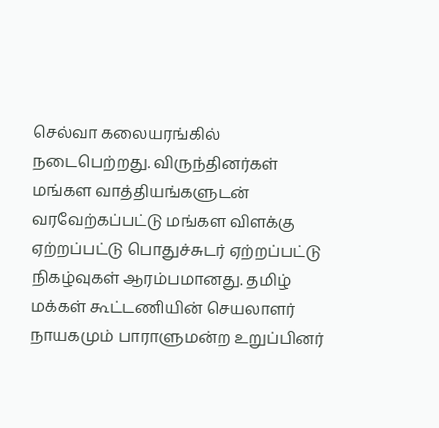செல்வா கலையரங்கில் நடைபெற்றது. விருந்தினர்கள் மங்கள வாத்தியங்களுடன் வரவேற்கப்பட்டு மங்கள விளக்கு ஏற்றப்பட்டு பொதுச்சுடர் ஏற்றப்பட்டு நிகழ்வுகள் ஆரம்பமானது. தமிழ் மக்கள் கூட்டணியின் செயலாளர் நாயகமும் பாராளுமன்ற உறுப்பினர்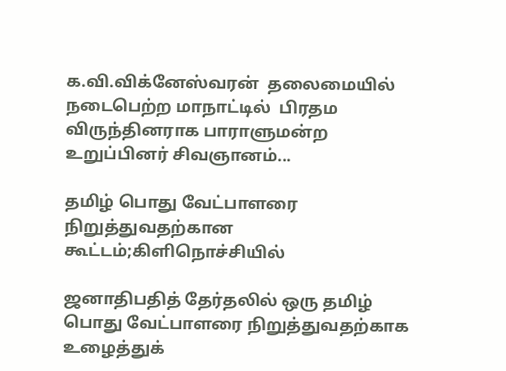க.வி.விக்னேஸ்வரன்  தலைமையில் நடைபெற்ற மாநாட்டில்  பிரதம விருந்தினராக பாராளுமன்ற உறுப்பினர் சிவஞானம்...

தமிழ் பொது வேட்பாளரை நிறுத்துவதற்கான கூட்டம்;கிளிநொச்சியில்

ஜனாதிபதித் தேர்தலில் ஒரு தமிழ் பொது வேட்பாளரை நிறுத்துவதற்காக உழைத்துக்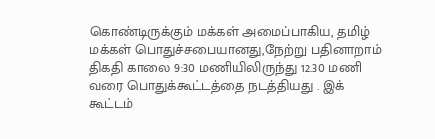கொண்டிருக்கும் மக்கள் அமைப்பாகிய, தமிழ் மக்கள் பொதுச்சபையானது,நேற்று பதினாறாம் திகதி காலை 9:30 மணியிலிருந்து 12.30 மணி வரை பொதுக்கூட்டத்தை நடத்தியது . இக் கூட்டம்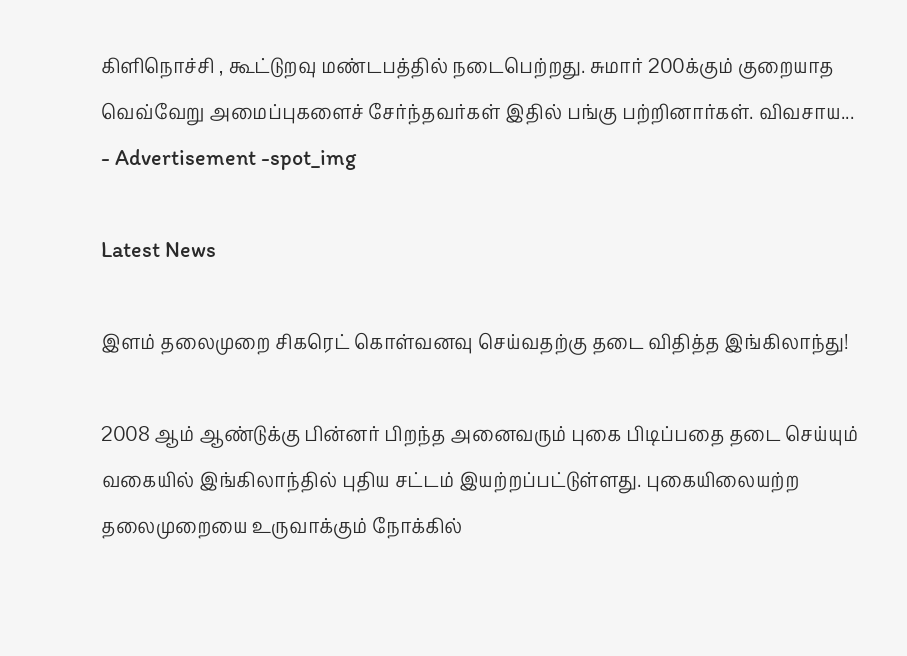கிளிநொச்சி , கூட்டுறவு மண்டபத்தில் நடைபெற்றது. சுமார் 200க்கும் குறையாத வெவ்வேறு அமைப்புகளைச் சேர்ந்தவர்கள் இதில் பங்கு பற்றினார்கள். விவசாய...
- Advertisement -spot_img

Latest News

இளம் தலைமுறை சிகரெட் கொள்வனவு செய்வதற்கு தடை விதித்த இங்கிலாந்து!

2008 ஆம் ஆண்டுக்கு பின்னர் பிறந்த அனைவரும் புகை பிடிப்பதை தடை செய்யும் வகையில் இங்கிலாந்தில் புதிய சட்டம் இயற்றப்பட்டுள்ளது. புகையிலையற்ற தலைமுறையை உருவாக்கும் நோக்கில்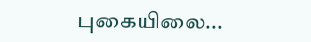புகையிலை...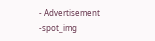- Advertisement -spot_img